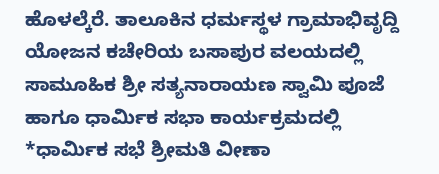ಹೊಳಲ್ಕೆರೆ. ತಾಲೂಕಿನ ಧರ್ಮಸ್ಥಳ ಗ್ರಾಮಾಭಿವೃದ್ದಿ ಯೋಜನ ಕಚೇರಿಯ ಬಸಾಪುರ ವಲಯದಲ್ಲಿ ಸಾಮೂಹಿಕ ಶ್ರೀ ಸತ್ಯನಾರಾಯಣ ಸ್ವಾಮಿ ಪೂಜೆ ಹಾಗೂ ಧಾರ್ಮಿಕ ಸಭಾ ಕಾರ್ಯಕ್ರಮದಲ್ಲಿ *ಧಾರ್ಮಿಕ ಸಭೆ ಶ್ರೀಮತಿ ವೀಣಾ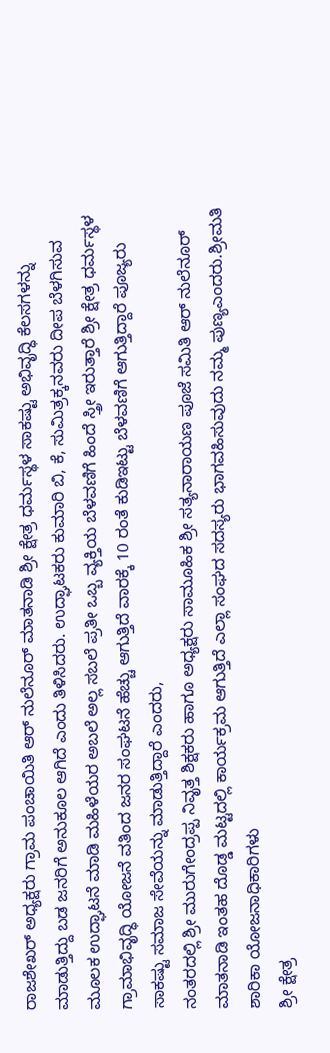ರಾಜಶೇಖರ್ ಅಧ್ಯಕ್ಷರು ಗ್ರಾಮ ಪಂಚಾಯಿತಿ ಆರ್ ನುಲೆನೂರ್ ಮಾತನಾಡಿ ಶ್ರೀ ಕ್ಷೇತ್ರ ಧರ್ಮಸ್ಥಳ ಸಾಕಷ್ಟು ಅಭಿವೃದ್ಧಿ ಕೆಲಸಗಳನ್ನು ಮಾಡುತ್ತಿದ್ದು ಬಡ ಜನರಿಗೆ ಅನುಕೂಲ ಆಗಿದೆ ಎಂದು ತಿಳಿಸಿದರು. ಉದ್ಘಾಟಕರು ಕುಮಾರಿ ಬಿ, ಕೆ, ಸುಮಿತ್ರಕ್ಕನವರು ದೀಪ ಬೆಳಗಿಸುವ ಮೂಲಕ ಉದ್ಘಾಟನೆ ಮಾಡಿ ಮಹಿಳೆಯರ ಅಬಲೆ ಅಲ್ಲ ಸಬಲೆ ಪ್ರತೀ ಒಬ್ಬ ವ್ಯಕ್ತಿಯ ಬೆಳವಣಿಗೆ ಹಿಂದೆ ಸ್ತ್ರೀ ಇರುತ್ತಾರೆ ಶ್ರೀ ಕ್ಷೇತ್ರ ಧರ್ಮಸ್ಥಳ ಗ್ರಾಮಾಭಿವೃದ್ಧಿ ಯೋಜನೆ ವತಿಂದ ಜನರ ಸಂಘಟನೆ ಹೆಚ್ಚು ಆಗುತ್ತಿದೆ ವಾರಕ್ಕೆ 10 ರಂತೆ ಕುಡಿಇಟ್ಟು ಬೆಳವಣಿಗೆ ಆಗುತ್ತಿದ್ದಾರೆ ಪೂಜ್ಯರು ಸಾಕಷ್ಟು ಸಮಾಜ ಸೇವೆಯನ್ನು ಮಾಡುತ್ತಿದ್ದಾರೆ ಎಂದರು,
ನಂತರದಲ್ಲಿ ಶ್ರೀ ಮುರುಗೇಂದ್ರಪ್ಪ ನಿವೃತ್ತ ಶಿಕ್ಷಕರು ಹಾಗೂ ಅಧ್ಯಕ್ಷರು ಸಾಮೂಹಿಕ ಶ್ರೀ ಸತ್ಯನಾರಾಯಣ ಪೂಜೆ ಸಮಿತಿ ಆರ್ ನುಲೆನೂರ್ ಮಾತನಾಡಿ ಇಂತಹ ದೊಡ್ಡ ಮಟ್ಟದಲ್ಲಿ ಕಾರ್ಯಕ್ರಮ ಆಗುತ್ತಿದೆ ಎಲ್ಲಾ ಸಂಘದ ಸದಸ್ಯರು ಭಾಗವಹಿಸುವುದು ನಮ್ಮ ಪುಣ್ಯಎಂದರು.ಶ್ರೀಮತಿ ಶಾರಿಕಾ ಯೋಜನಾಧಿಕಾರಿಗಳು
ಶ್ರೀ ಕ್ಷೇತ್ರ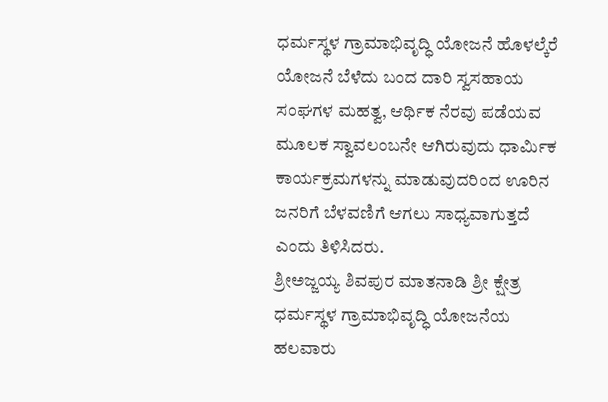ಧರ್ಮಸ್ಥಳ ಗ್ರಾಮಾಭಿವೃದ್ಧಿ ಯೋಜನೆ ಹೊಳಲ್ಕೆರೆ ಯೋಜನೆ ಬೆಳೆದು ಬಂದ ದಾರಿ ಸ್ವಸಹಾಯ ಸಂಘಗಳ ಮಹತ್ವ, ಆರ್ಥಿಕ ನೆರವು ಪಡೆಯವ ಮೂಲಕ ಸ್ವಾವಲಂಬನೇ ಆಗಿರುವುದು ಧಾರ್ಮಿಕ ಕಾರ್ಯಕ್ರಮಗಳನ್ನು ಮಾಡುವುದರಿಂದ ಊರಿನ ಜನರಿಗೆ ಬೆಳವಣಿಗೆ ಆಗಲು ಸಾಧ್ಯವಾಗುತ್ತದೆ ಎಂದು ತಿಳಿಸಿದರು.
ಶ್ರೀಅಜ್ಜಯ್ಯ ಶಿವಪುರ ಮಾತನಾಡಿ ಶ್ರೀ ಕ್ಷೇತ್ರ ಧರ್ಮಸ್ಥಳ ಗ್ರಾಮಾಭಿವೃದ್ಧಿ ಯೋಜನೆಯ ಹಲವಾರು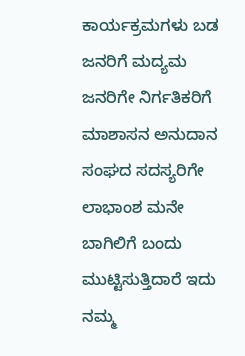ಕಾರ್ಯಕ್ರಮಗಳು ಬಡ ಜನರಿಗೆ ಮದ್ಯಮ ಜನರಿಗೇ ನಿರ್ಗತಿಕರಿಗೆ ಮಾಶಾಸನ ಅನುದಾನ ಸಂಘದ ಸದಸ್ಯರಿಗೇ ಲಾಭಾಂಶ ಮನೇ ಬಾಗಿಲಿಗೆ ಬಂದು ಮುಟ್ಟಿಸುತ್ತಿದಾರೆ ಇದು ನಮ್ಮ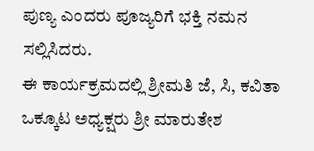ಪುಣ್ಯ ಎಂದರು ಪೂಜ್ಯರಿಗೆ ಭಕ್ತಿ ನಮನ ಸಲ್ಲಿಸಿದರು.
ಈ ಕಾರ್ಯಕ್ರಮದಲ್ಲಿ ಶ್ರೀಮತಿ ಜೆ, ಸಿ, ಕವಿತಾ ಒಕ್ಕೂಟ ಅಧ್ಯಕ್ಷರು ಶ್ರೀ ಮಾರುತೇಶ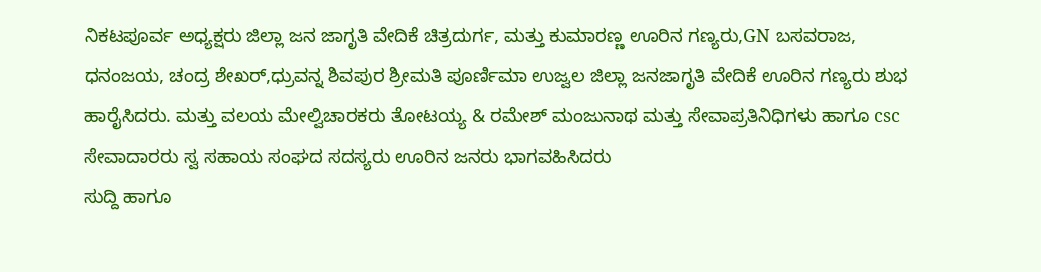ನಿಕಟಪೂರ್ವ ಅಧ್ಯಕ್ಷರು ಜಿಲ್ಲಾ ಜನ ಜಾಗೃತಿ ವೇದಿಕೆ ಚಿತ್ರದುರ್ಗ, ಮತ್ತು ಕುಮಾರಣ್ಣ ಊರಿನ ಗಣ್ಯರು,GN ಬಸವರಾಜ, ಧನಂಜಯ, ಚಂದ್ರ ಶೇಖರ್,ಧ್ರುವನ್ನ ಶಿವಪುರ ಶ್ರೀಮತಿ ಪೂರ್ಣಿಮಾ ಉಜ್ವಲ ಜಿಲ್ಲಾ ಜನಜಾಗೃತಿ ವೇದಿಕೆ ಊರಿನ ಗಣ್ಯರು ಶುಭ ಹಾರೈಸಿದರು. ಮತ್ತು ವಲಯ ಮೇಲ್ವಿಚಾರಕರು ತೋಟಯ್ಯ & ರಮೇಶ್ ಮಂಜುನಾಥ ಮತ್ತು ಸೇವಾಪ್ರತಿನಿಧಿಗಳು ಹಾಗೂ csc ಸೇವಾದಾರರು ಸ್ವ ಸಹಾಯ ಸಂಘದ ಸದಸ್ಯರು ಊರಿನ ಜನರು ಭಾಗವಹಿಸಿದರು
ಸುದ್ದಿ ಹಾಗೂ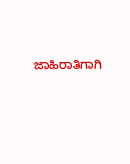ಜಾಹಿರಾತಿಗಾಗಿ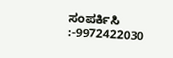ಸಂಪರ್ಕಿಸಿ :-9972422030